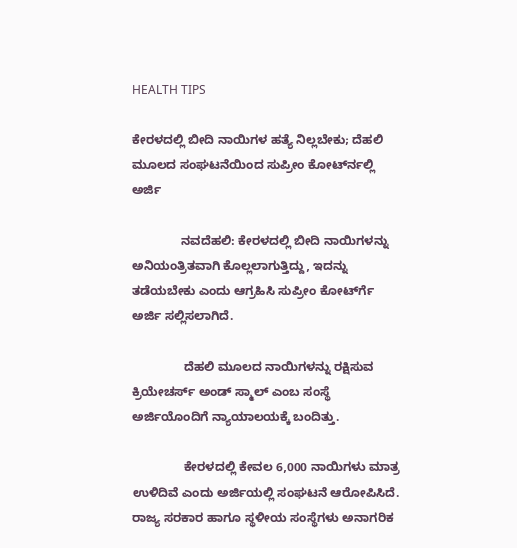HEALTH TIPS

ಕೇರಳದಲ್ಲಿ ಬೀದಿ ನಾಯಿಗಳ ಹತ್ಯೆ ನಿಲ್ಲಬೇಕು; ದೆಹಲಿ ಮೂಲದ ಸಂಘಟನೆಯಿಂದ ಸುಪ್ರೀಂ ಕೋರ್ಟ್‍ನಲ್ಲಿ ಅರ್ಜಿ

              ನವದೆಹಲಿ: ಕೇರಳದಲ್ಲಿ ಬೀದಿ ನಾಯಿಗಳನ್ನು ಅನಿಯಂತ್ರಿತವಾಗಿ ಕೊಲ್ಲಲಾಗುತ್ತಿದ್ದು, ಇದನ್ನು ತಡೆಯಬೇಕು ಎಂದು ಆಗ್ರಹಿಸಿ ಸುಪ್ರೀಂ ಕೋರ್ಟ್‍ಗೆ ಅರ್ಜಿ ಸಲ್ಲಿಸಲಾಗಿದೆ.

               ದೆಹಲಿ ಮೂಲದ ನಾಯಿಗಳನ್ನು ರಕ್ಷಿಸುವ ಕ್ರಿಯೇಚರ್ಸ್ ಅಂಡ್ ಸ್ಮಾಲ್ ಎಂಬ ಸಂಸ್ಥೆ ಅರ್ಜಿಯೊಂದಿಗೆ ನ್ಯಾಯಾಲಯಕ್ಕೆ ಬಂದಿತ್ತು.

               ಕೇರಳದಲ್ಲಿ ಕೇವಲ 6,000 ನಾಯಿಗಳು ಮಾತ್ರ ಉಳಿದಿವೆ ಎಂದು ಅರ್ಜಿಯಲ್ಲಿ ಸಂಘಟನೆ ಆರೋಪಿಸಿದೆ. ರಾಜ್ಯ ಸರಕಾರ ಹಾಗೂ ಸ್ಥಳೀಯ ಸಂಸ್ಥೆಗಳು ಅನಾಗರಿಕ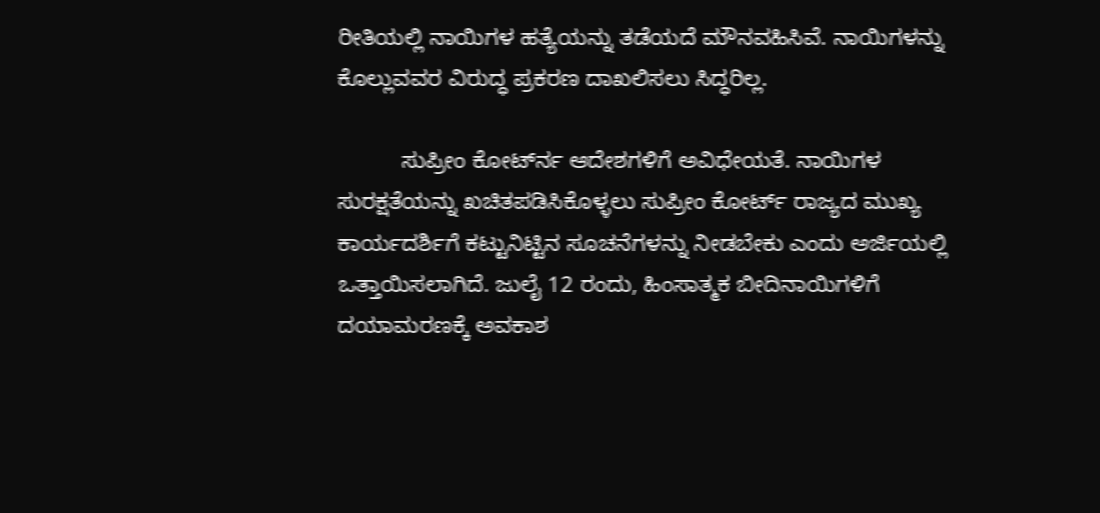ರೀತಿಯಲ್ಲಿ ನಾಯಿಗಳ ಹತ್ಯೆಯನ್ನು ತಡೆಯದೆ ಮೌನವಹಿಸಿವೆ. ನಾಯಿಗಳನ್ನು ಕೊಲ್ಲುವವರ ವಿರುದ್ಧ ಪ್ರಕರಣ ದಾಖಲಿಸಲು ಸಿದ್ಧರಿಲ್ಲ.

          ಸುಪ್ರೀಂ ಕೋರ್ಟ್‍ನ ಆದೇಶಗಳಿಗೆ ಅವಿಧೇಯತೆ. ನಾಯಿಗಳ ಸುರಕ್ಷತೆಯನ್ನು ಖಚಿತಪಡಿಸಿಕೊಳ್ಳಲು ಸುಪ್ರೀಂ ಕೋರ್ಟ್ ರಾಜ್ಯದ ಮುಖ್ಯ ಕಾರ್ಯದರ್ಶಿಗೆ ಕಟ್ಟುನಿಟ್ಟಿನ ಸೂಚನೆಗಳನ್ನು ನೀಡಬೇಕು ಎಂದು ಅರ್ಜಿಯಲ್ಲಿ ಒತ್ತಾಯಿಸಲಾಗಿದೆ. ಜುಲೈ 12 ರಂದು, ಹಿಂಸಾತ್ಮಕ ಬೀದಿನಾಯಿಗಳಿಗೆ ದಯಾಮರಣಕ್ಕೆ ಅವಕಾಶ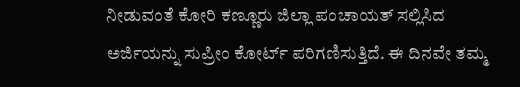ನೀಡುವಂತೆ ಕೋರಿ ಕಣ್ಣೂರು ಜಿಲ್ಲಾ ಪಂಚಾಯತ್ ಸಲ್ಲಿಸಿದ ಅರ್ಜಿಯನ್ನು ಸುಪ್ರೀಂ ಕೋರ್ಟ್ ಪರಿಗಣಿಸುತ್ತಿದೆ. ಈ ದಿನವೇ ತಮ್ಮ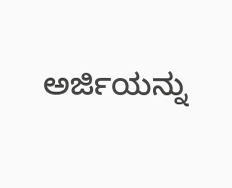ಅರ್ಜಿಯನ್ನು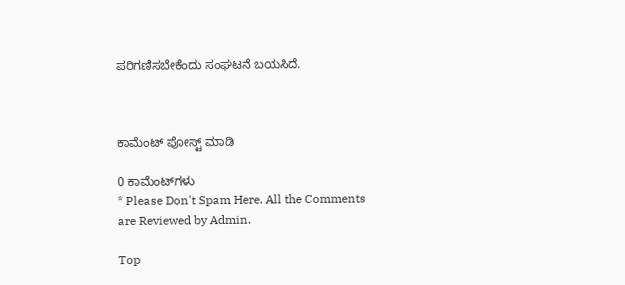ಪರಿಗಣಿಸಬೇಕೆಂದು ಸಂಘಟನೆ ಬಯಸಿದೆ.



ಕಾಮೆಂಟ್‌‌ ಪೋಸ್ಟ್‌ ಮಾಡಿ

0 ಕಾಮೆಂಟ್‌ಗಳು
* Please Don't Spam Here. All the Comments are Reviewed by Admin.

Top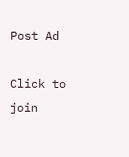Post Ad

Click to join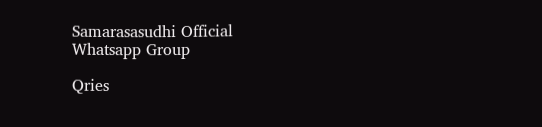Samarasasudhi Official Whatsapp Group

Qries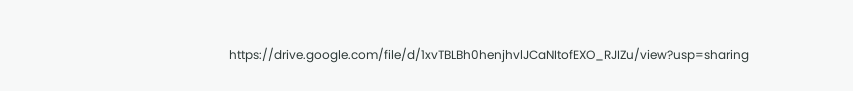https://drive.google.com/file/d/1xvTBLBh0henjhvlJCaNItofEXO_RJIZu/view?usp=sharing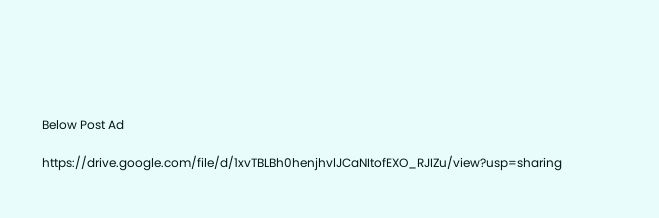Below Post Ad

https://drive.google.com/file/d/1xvTBLBh0henjhvlJCaNItofEXO_RJIZu/view?usp=sharing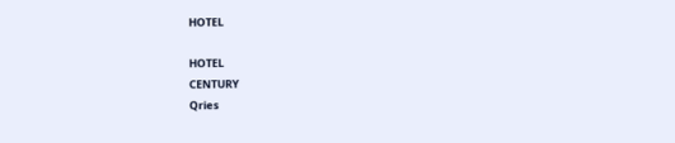HOTEL

HOTEL
CENTURY
Qries